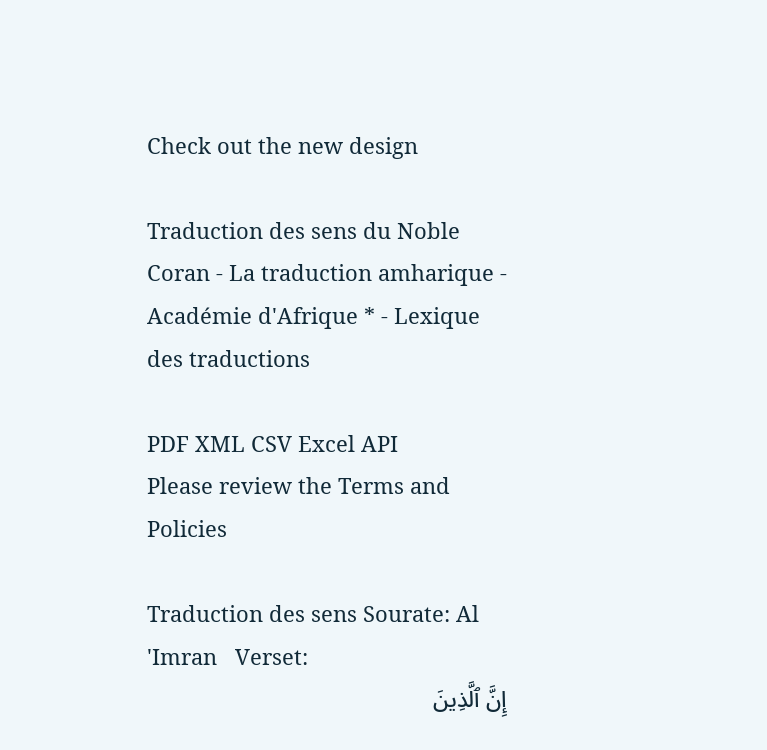Check out the new design

Traduction des sens du Noble Coran - La traduction amharique - Académie d'Afrique * - Lexique des traductions

PDF XML CSV Excel API
Please review the Terms and Policies

Traduction des sens Sourate: Al 'Imran   Verset:
إِنَّ ٱلَّذِينَ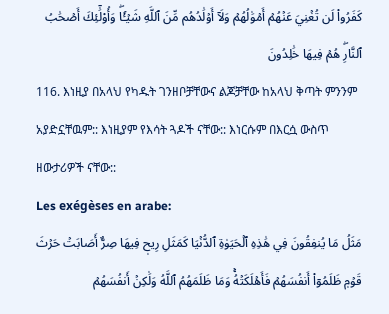كَفَرُواْ لَن تُغۡنِيَ عَنۡهُمۡ أَمۡوَٰلُهُمۡ وَلَآ أَوۡلَٰدُهُم مِّنَ ٱللَّهِ شَيۡـٔٗاۖ وَأُوْلَٰٓئِكَ أَصۡحَٰبُ ٱلنَّارِۖ هُمۡ فِيهَا خَٰلِدُونَ
116. እነዚያ በአላህ የካዱት ገንዘቦቻቸውና ልጆቻቸው ከአላህ ቅጣት ምንንም አያድኗቸዉም:: እነዚያም የእሳት ጓዶች ናቸው:: እነርሱም በእርሷ ውስጥ ዘውታሪዎች ናቸው::
Les exégèses en arabe:
مَثَلُ مَا يُنفِقُونَ فِي هَٰذِهِ ٱلۡحَيَوٰةِ ٱلدُّنۡيَا كَمَثَلِ رِيحٖ فِيهَا صِرٌّ أَصَابَتۡ حَرۡثَ قَوۡمٖ ظَلَمُوٓاْ أَنفُسَهُمۡ فَأَهۡلَكَتۡهُۚ وَمَا ظَلَمَهُمُ ٱللَّهُ وَلَٰكِنۡ أَنفُسَهُمۡ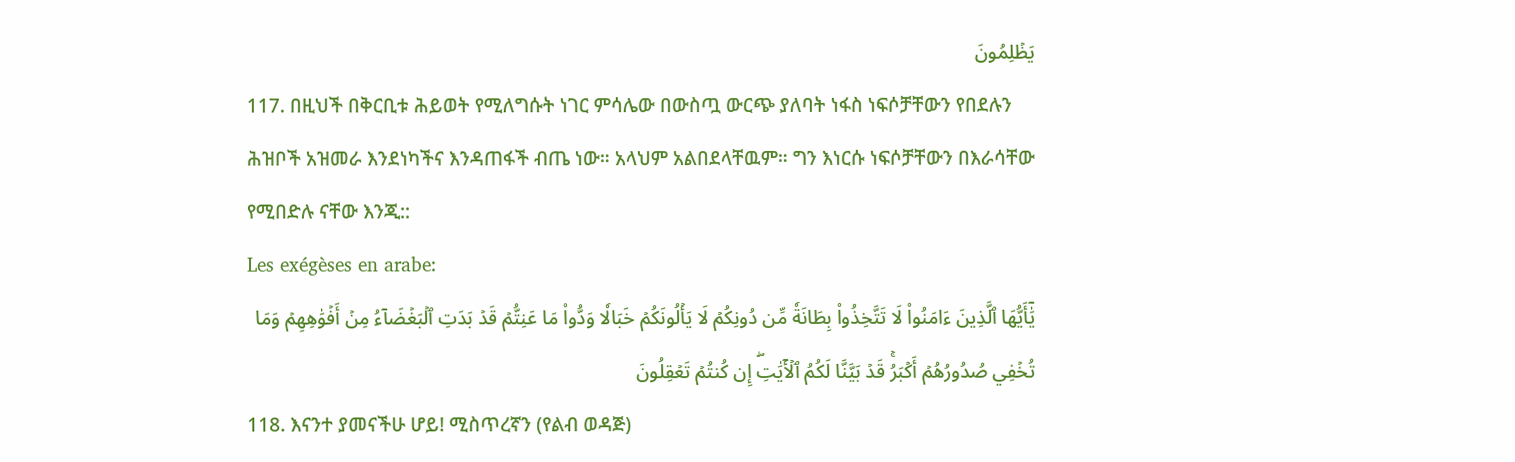يَظۡلِمُونَ
117. በዚህች በቅርቢቱ ሕይወት የሚለግሱት ነገር ምሳሌው በውስጧ ውርጭ ያለባት ነፋስ ነፍሶቻቸውን የበደሉን ሕዝቦች አዝመራ እንደነካችና እንዳጠፋች ብጤ ነው። አላህም አልበደላቸዉም። ግን እነርሱ ነፍሶቻቸውን በእራሳቸው የሚበድሉ ናቸው እንጂ::
Les exégèses en arabe:
يَٰٓأَيُّهَا ٱلَّذِينَ ءَامَنُواْ لَا تَتَّخِذُواْ بِطَانَةٗ مِّن دُونِكُمۡ لَا يَأۡلُونَكُمۡ خَبَالٗا وَدُّواْ مَا عَنِتُّمۡ قَدۡ بَدَتِ ٱلۡبَغۡضَآءُ مِنۡ أَفۡوَٰهِهِمۡ وَمَا تُخۡفِي صُدُورُهُمۡ أَكۡبَرُۚ قَدۡ بَيَّنَّا لَكُمُ ٱلۡأٓيَٰتِۖ إِن كُنتُمۡ تَعۡقِلُونَ
118. እናንተ ያመናችሁ ሆይ! ሚስጥረኛን (የልብ ወዳጅ)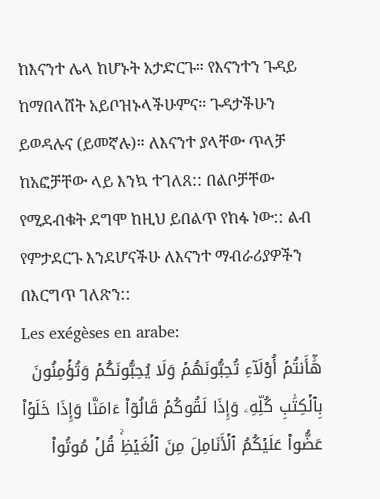ከእናንተ ሌላ ከሆኑት አታድርጉ። የእናንተን ጉዳይ ከማበላሸት አይቦዝኑላችሁምና። ጉዳታችሁን ይወዳሉና (ይመኛሉ)። ለእናንተ ያላቸው ጥላቻ ከአፎቻቸው ላይ እንኳ ተገለጸ:: በልቦቻቸው የሚደብቁት ደግሞ ከዚህ ይበልጥ የከፋ ነው:: ልብ የምታደርጉ እንደሆናችሁ ለእናንተ ማብራሪያዎችን በእርግጥ ገለጽን::
Les exégèses en arabe:
هَٰٓأَنتُمۡ أُوْلَآءِ تُحِبُّونَهُمۡ وَلَا يُحِبُّونَكُمۡ وَتُؤۡمِنُونَ بِٱلۡكِتَٰبِ كُلِّهِۦ وَإِذَا لَقُوكُمۡ قَالُوٓاْ ءَامَنَّا وَإِذَا خَلَوۡاْ عَضُّواْ عَلَيۡكُمُ ٱلۡأَنَامِلَ مِنَ ٱلۡغَيۡظِۚ قُلۡ مُوتُواْ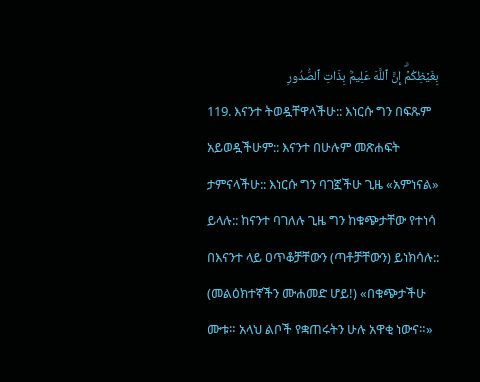بِغَيۡظِكُمۡۗ إِنَّ ٱللَّهَ عَلِيمُۢ بِذَاتِ ٱلصُّدُورِ
119. እናንተ ትወዷቸዋላችሁ:: እነርሱ ግን በፍጹም አይወዷችሁም:: እናንተ በሁሉም መጽሐፍት ታምናላችሁ:: እነርሱ ግን ባገኟችሁ ጊዜ «አምነናል» ይላሉ:: ከናንተ ባገለሉ ጊዜ ግን ከቁጭታቸው የተነሳ በእናንተ ላይ ዐጥቆቻቸውን (ጣቶቻቸውን) ይነክሳሉ:: (መልዕክተኛችን ሙሐመድ ሆይ!) «በቁጭታችሁ ሙቱ። አላህ ልቦች የቋጠሩትን ሁሉ አዋቂ ነውና።»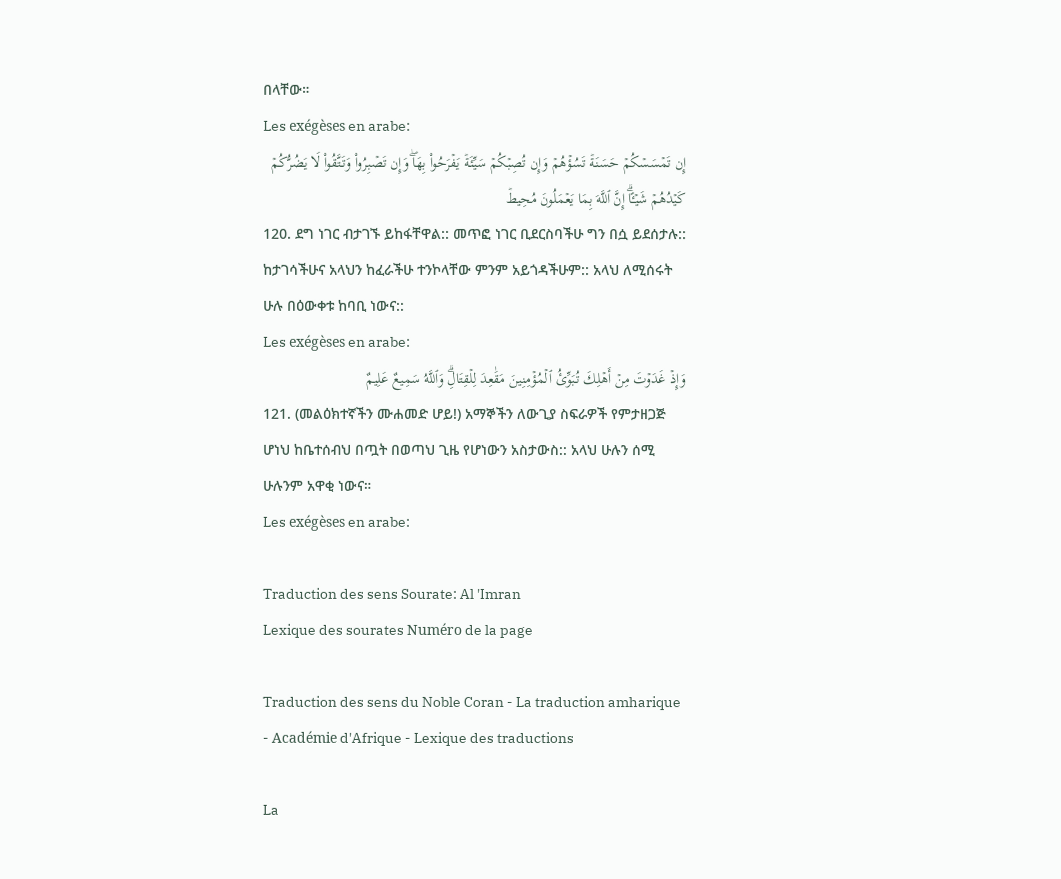በላቸው።
Les exégèses en arabe:
إِن تَمۡسَسۡكُمۡ حَسَنَةٞ تَسُؤۡهُمۡ وَإِن تُصِبۡكُمۡ سَيِّئَةٞ يَفۡرَحُواْ بِهَاۖ وَإِن تَصۡبِرُواْ وَتَتَّقُواْ لَا يَضُرُّكُمۡ كَيۡدُهُمۡ شَيۡـًٔاۗ إِنَّ ٱللَّهَ بِمَا يَعۡمَلُونَ مُحِيطٞ
120. ደግ ነገር ብታገኙ ይከፋቸዋል:: መጥፎ ነገር ቢደርስባችሁ ግን በሷ ይደሰታሉ:: ከታገሳችሁና አላህን ከፈራችሁ ተንኮላቸው ምንም አይጎዳችሁም:: አላህ ለሚሰሩት ሁሉ በዕውቀቱ ከባቢ ነውና::
Les exégèses en arabe:
وَإِذۡ غَدَوۡتَ مِنۡ أَهۡلِكَ تُبَوِّئُ ٱلۡمُؤۡمِنِينَ مَقَٰعِدَ لِلۡقِتَالِۗ وَٱللَّهُ سَمِيعٌ عَلِيمٌ
121. (መልዕክተኛችን ሙሐመድ ሆይ!) አማኞችን ለውጊያ ስፍራዎች የምታዘጋጅ ሆነህ ከቤተሰብህ በጧት በወጣህ ጊዜ የሆነውን አስታውስ:: አላህ ሁሉን ሰሚ ሁሉንም አዋቂ ነውና።
Les exégèses en arabe:

Traduction des sens Sourate: Al 'Imran
Lexique des sourates Numéro de la page

Traduction des sens du Noble Coran - La traduction amharique - Académie d'Afrique - Lexique des traductions

La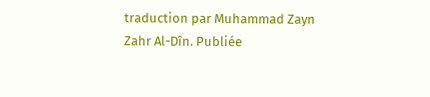traduction par Muhammad Zayn Zahr Al-Dîn. Publiée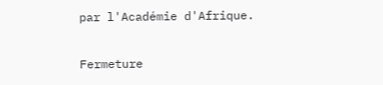par l'Académie d'Afrique.

Fermeture